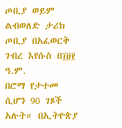ጦቢያ ወይም ልብወለድ ታሪክ ጦቢያ በአፈወርቅ ገብረ እየሱስ በ፲፱፻ ዓ.ም.
በሮማ የታተመ ሲሆን 90 ገጾች አሉት። በኢትዮጵያ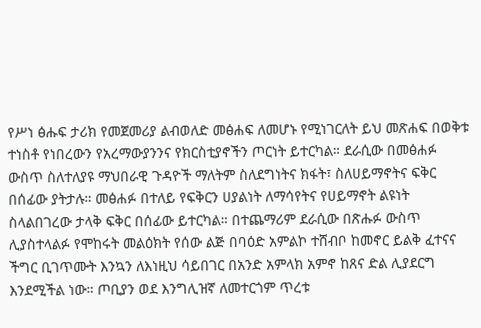የሥነ ፅሑፍ ታሪክ የመጀመሪያ ልብወለድ መፅሐፍ ለመሆኑ የሚነገርለት ይህ መጽሐፍ በወቅቱ ተነስቶ የነበረውን የአረማውያንንና የክርስቲያኖችን ጦርነት ይተርካል። ደራሲው በመፅሐፉ ውስጥ ስለተለያዩ ማህበራዊ ጉዳዮች ማለትም ስለደግነትና ክፋት፣ ስለሀይማኖትና ፍቅር በሰፊው ያትታሉ። መፅሐፉ በተለይ የፍቅርን ሀያልነት ለማሳየትና የሀይማኖት ልዩነት ስላልበገረው ታላቅ ፍቅር በሰፊው ይተርካል። በተጨማሪም ደራሲው በጽሑፉ ውስጥ ሊያስተላልፉ የሞከሩት መልዕክት የሰው ልጅ በባዕድ አምልኮ ተሸብቦ ከመኖር ይልቅ ፈተናና ችግር ቢገጥሙት እንኳን ለእነዚህ ሳይበገር በአንድ አምላክ አምኖ ከጸና ድል ሊያደርግ እንደሚችል ነው። ጦቢያን ወደ እንግሊዝኛ ለመተርጎም ጥረቱ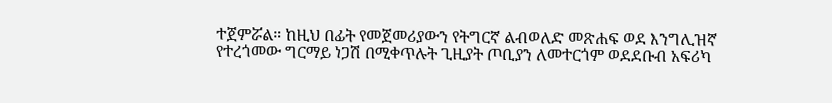ተጀምሯል። ከዚህ በፊት የመጀመሪያውን የትግርኛ ልብወለድ መጽሐፍ ወደ እንግሊዝኛ የተረጎመው ግርማይ ነጋሽ በሚቀጥሉት ጊዚያት ጦቢያን ለመተርጎም ወደደቡብ አፍሪካ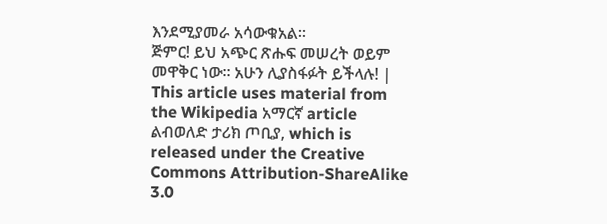እንደሚያመራ አሳውቁአል።
ጅምር! ይህ አጭር ጽሑፍ መሠረት ወይም መዋቅር ነው። አሁን ሊያስፋፉት ይችላሉ! |
This article uses material from the Wikipedia አማርኛ article ልብወለድ ታሪክ ጦቢያ, which is released under the Creative Commons Attribution-ShareAlike 3.0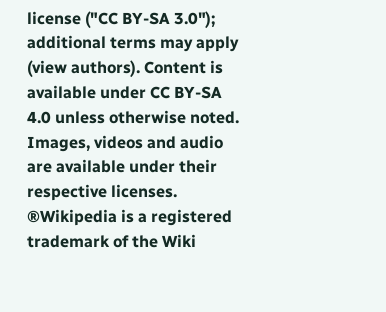license ("CC BY-SA 3.0"); additional terms may apply (view authors). Content is available under CC BY-SA 4.0 unless otherwise noted. Images, videos and audio are available under their respective licenses.
®Wikipedia is a registered trademark of the Wiki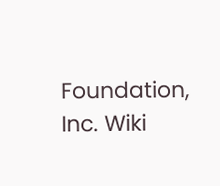Foundation, Inc. Wiki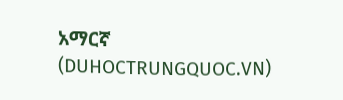አማርኛ (DUHOCTRUNGQUOC.VN)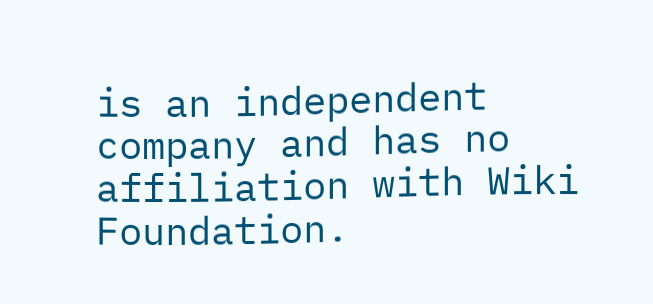is an independent company and has no affiliation with Wiki Foundation.